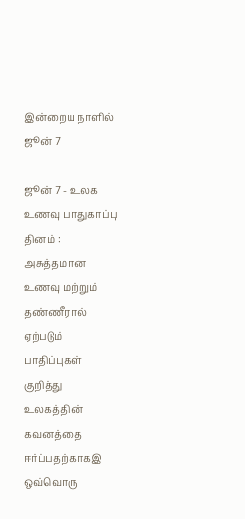இன்றைய நாளில் ஜூன் 7

ஜூன் 7 - உலக உணவு பாதுகாப்பு தினம் : அசுத்தமான உணவு மற்றும் தண்ணீரால் ஏற்படும் பாதிப்புகள் குறித்து உலகத்தின் கவனத்தை ஈர்ப்பதற்காகஇ ஒவ்வொரு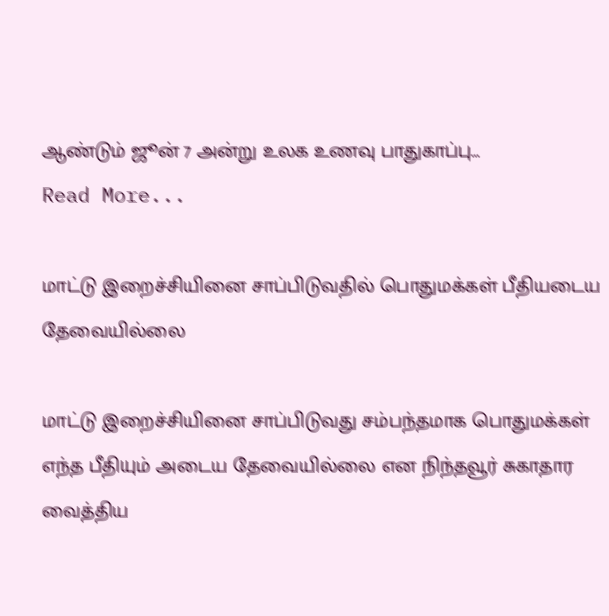ஆண்டும் ஜூன் 7 அன்று உலக உணவு பாதுகாப்பு…
Read More...

மாட்டு இறைச்சியினை சாப்பிடுவதில் பொதுமக்கள் பீதியடைய தேவையில்லை

மாட்டு இறைச்சியினை சாப்பிடுவது சம்பந்தமாக பொதுமக்கள் எந்த பீதியும் அடைய தேவையில்லை என நிந்தவூர் சுகாதார வைத்திய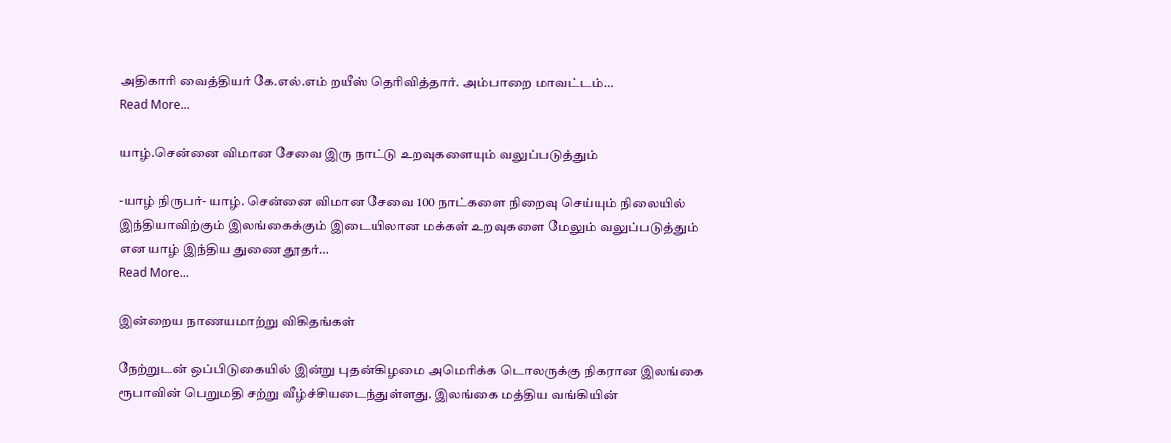அதிகாரி வைத்தியர் கே.எல்.எம் றயீஸ் தெரிவித்தார். அம்பாறை மாவட்டம்…
Read More...

யாழ்.சென்னை விமான சேவை இரு நாட்டு உறவுகளையும் வலுப்படுத்தும்

-யாழ் நிருபர்- யாழ். சென்னை விமான சேவை 100 நாட்களை நிறைவு செய்யும் நிலையில் இந்தியாவிற்கும் இலங்கைக்கும் இடையிலான மக்கள் உறவுகளை மேலும் வலுப்படுத்தும் என யாழ் இந்திய துணை தூதர்…
Read More...

இன்றைய நாணயமாற்று விகிதங்கள்

நேற்றுடன் ஒப்பிடுகையில் இன்று புதன்கிழமை அமெரிக்க டொலருக்கு நிகரான இலங்கை ரூபாவின் பெறுமதி சற்று வீழ்ச்சியடைந்துள்ளது. இலங்கை மத்திய வங்கியின்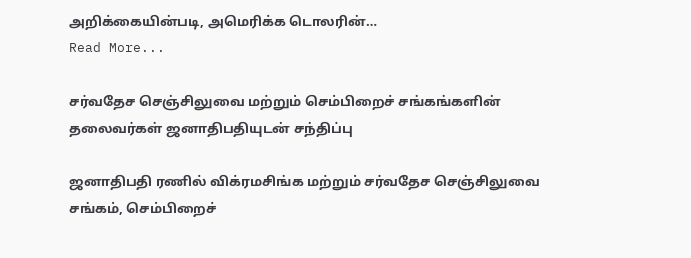அறிக்கையின்படி, அமெரிக்க டொலரின்…
Read More...

சர்வதேச செஞ்சிலுவை மற்றும் செம்பிறைச் சங்கங்களின் தலைவர்கள் ஜனாதிபதியுடன் சந்திப்பு

ஜனாதிபதி ரணில் விக்ரமசிங்க மற்றும் சர்வதேச செஞ்சிலுவை சங்கம், செம்பிறைச்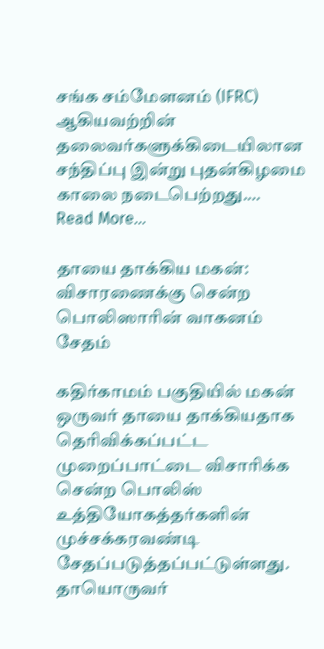சங்க சம்மேளனம் (IFRC) ஆகியவற்றின் தலைவர்களுக்கிடையிலான சந்திப்பு இன்று புதன்கிழமை  காலை நடைபெற்றது.…
Read More...

தாயை தாக்கிய மகன்: விசாரணைக்கு சென்ற பொலிஸாரின் வாகனம் சேதம்

கதிர்காமம் பகுதியில் மகன் ஒருவர் தாயை தாக்கியதாக தெரிவிக்கப்பட்ட முறைப்பாட்டை விசாரிக்க சென்ற பொலிஸ் உத்தியோகத்தர்களின் முச்சக்கரவண்டி சேதப்படுத்தப்பட்டுள்ளது. தாயொருவர்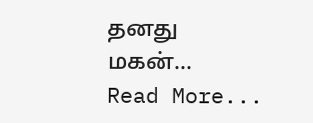தனது மகன்…
Read More...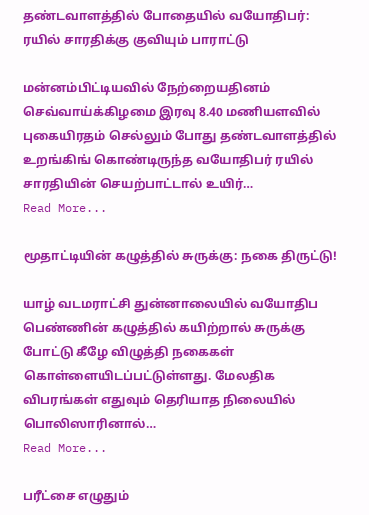தண்டவாளத்தில் போதையில் வயோதிபர்: ரயில் சாரதிக்கு குவியும் பாராட்டு

மன்னம்பிட்டியவில் நேற்றையதினம் செவ்வாய்க்கிழமை இரவு 8.40 மணியளவில் புகையிரதம் செல்லும் போது தண்டவாளத்தில் உறங்கிங் கொண்டிருந்த வயோதிபர் ரயில் சாரதியின் செயற்பாட்டால் உயிர்…
Read More...

மூதாட்டியின் கழுத்தில் சுருக்கு: நகை திருட்டு!

யாழ் வடமராட்சி துன்னாலையில் வயோதிப பெண்ணின் கழுத்தில் கயிற்றால் சுருக்கு போட்டு கீழே விழுத்தி நகைகள் கொள்ளையிடப்பட்டுள்ளது. மேலதிக விபரங்கள் எதுவும் தெரியாத நிலையில் பொலிஸாரினால்…
Read More...

பரீட்சை எழுதும்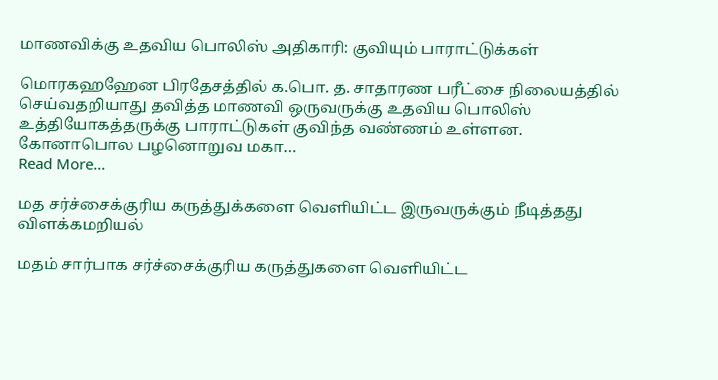மாணவிக்கு உதவிய பொலிஸ் அதிகாரி: குவியும் பாராட்டுக்கள்

மொரகஹஹேன பிரதேசத்தில் க.பொ. த. சாதாரண பரீட்சை நிலையத்தில் செய்வதறியாது தவித்த மாணவி ஒருவருக்கு உதவிய பொலிஸ் உத்தியோகத்தருக்கு பாராட்டுகள் குவிந்த வண்ணம் உள்ளன. கோனாபொல பழனொறுவ மகா…
Read More...

மத சர்ச்சைக்குரிய கருத்துக்களை வெளியிட்ட இருவருக்கும் நீடித்தது விளக்கமறியல்

மதம் சார்பாக சர்ச்சைக்குரிய கருத்துகளை வௌியிட்ட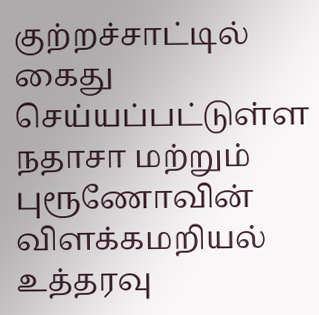குற்றச்சாட்டில் கைது செய்யப்பட்டுள்ள நதாசா மற்றும் புரூணோவின் விளக்கமறியல் உத்தரவு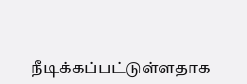நீடிக்கப்பட்டுள்ளதாக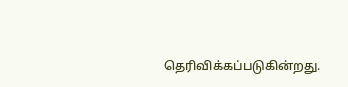தெரிவிக்கப்படுகின்றது.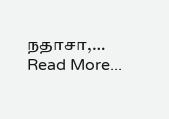நதாசா,…
Read More...